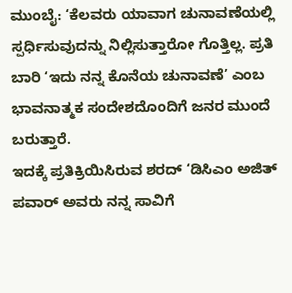ಮುಂಬೈ: ‘ಕೆಲವರು ಯಾವಾಗ ಚುನಾವಣೆಯಲ್ಲಿ ಸ್ಪರ್ಧಿಸುವುದನ್ನು ನಿಲ್ಲಿಸುತ್ತಾರೋ ಗೊತ್ತಿಲ್ಲ. ಪ್ರತಿ ಬಾರಿ ‘ಇದು ನನ್ನ ಕೊನೆಯ ಚುನಾವಣೆ’ ಎಂಬ ಭಾವನಾತ್ಮಕ ಸಂದೇಶದೊಂದಿಗೆ ಜನರ ಮುಂದೆ ಬರುತ್ತಾರೆ.
ಇದಕ್ಕೆ ಪ್ರತಿಕ್ರಿಯಿಸಿರುವ ಶರದ್ ‘ಡಿಸಿಎಂ ಅಜಿತ್ ಪವಾರ್ ಅವರು ನನ್ನ ಸಾವಿಗೆ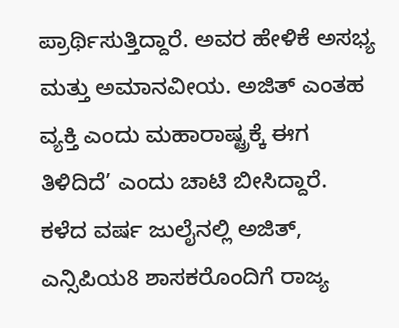ಪ್ರಾರ್ಥಿಸುತ್ತಿದ್ದಾರೆ. ಅವರ ಹೇಳಿಕೆ ಅಸಭ್ಯ ಮತ್ತು ಅಮಾನವೀಯ. ಅಜಿತ್ ಎಂತಹ ವ್ಯಕ್ತಿ ಎಂದು ಮಹಾರಾಷ್ಟ್ರಕ್ಕೆ ಈಗ ತಿಳಿದಿದೆ’ ಎಂದು ಚಾಟಿ ಬೀಸಿದ್ದಾರೆ.
ಕಳೆದ ವರ್ಷ ಜುಲೈನಲ್ಲಿ ಅಜಿತ್, ಎನ್ಸಿಪಿಯ8 ಶಾಸಕರೊಂದಿಗೆ ರಾಜ್ಯ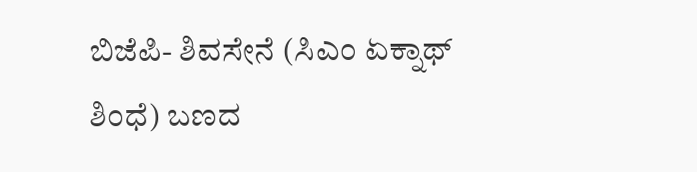ಬಿಜೆಪಿ- ಶಿವಸೇನೆ (ಸಿಎಂ ಏಕ್ನಾಥ್ ಶಿಂಧೆ) ಬಣದ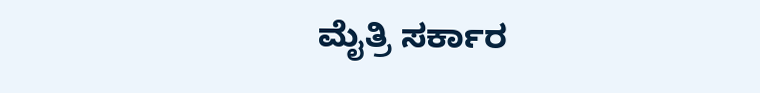ಮೈತ್ರಿ ಸರ್ಕಾರ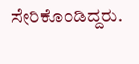ಸೇರಿಕೊಂಡಿದ್ದರು.